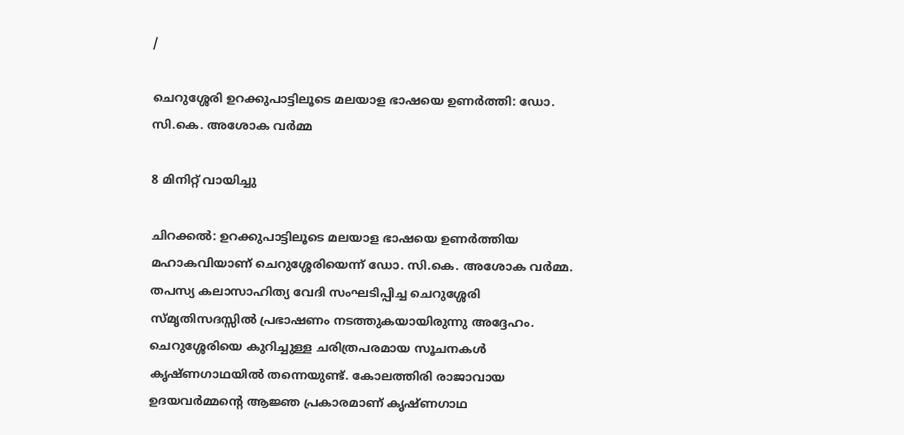/

ചെറുശ്ശേരി ഉറക്കുപാട്ടിലൂടെ മലയാള ഭാഷയെ ഉണര്‍ത്തി: ഡോ. സി.കെ. അശോക വര്‍മ്മ

8 മിനിറ്റ് വായിച്ചു

ചിറക്കല്‍: ഉറക്കുപാട്ടിലൂടെ മലയാള ഭാഷയെ ഉണര്‍ത്തിയ മഹാകവിയാണ് ചെറുശ്ശേരിയെന്ന് ഡോ. സി.കെ. അശോക വര്‍മ്മ. തപസ്യ കലാസാഹിത്യ വേദി സംഘടിപ്പിച്ച ചെറുശ്ശേരി സ്മൃതിസദസ്സില്‍ പ്രഭാഷണം നടത്തുകയായിരുന്നു അദ്ദേഹം. ചെറുശ്ശേരിയെ കുറിച്ചുള്ള ചരിത്രപരമായ സൂചനകള്‍ കൃഷ്ണഗാഥയില്‍ തന്നെയുണ്ട്. കോലത്തിരി രാജാവായ ഉദയവര്‍മ്മന്റെ ആജ്ഞ പ്രകാരമാണ് കൃഷ്ണഗാഥ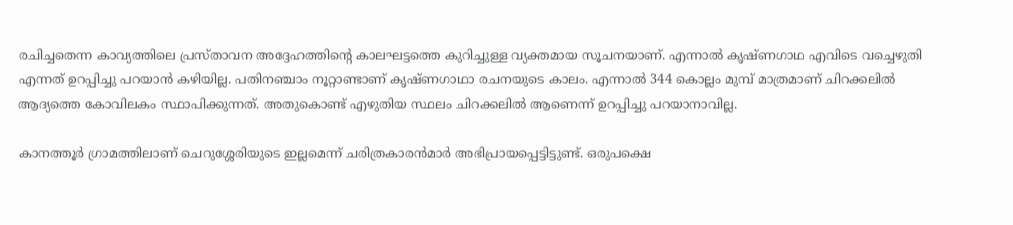രചിച്ചതെന്ന കാവ്യത്തിലെ പ്രസ്താവന അദ്ദേഹത്തിന്റെ കാലഘട്ടത്തെ കുറിച്ചുള്ള വ്യക്തമായ സൂചനയാണ്. എന്നാല്‍ കൃഷ്ണഗാഥ എവിടെ വച്ചെഴുതി എന്നത് ഉറപ്പിച്ചു പറയാന്‍ കഴിയില്ല. പതിനഞ്ചാം നൂറ്റാണ്ടാണ് കൃഷ്ണഗാഥാ രചനയുടെ കാലം. എന്നാല്‍ 344 കൊല്ലം മുമ്പ് മാത്രമാണ് ചിറക്കലില്‍ ആദ്യത്തെ കോവിലകം സ്ഥാപിക്കുന്നത്. അതുകൊണ്ട് എഴുതിയ സ്ഥലം ചിറക്കലില്‍ ആണെന്ന് ഉറപ്പിച്ചു പറയാനാവില്ല.

കാനത്തൂര്‍ ഗ്രാമത്തിലാണ് ചെറുശ്ശേരിയുടെ ഇല്ലമെന്ന് ചരിത്രകാരന്‍മാര്‍ അഭിപ്രായപ്പെട്ടിട്ടുണ്ട്. ഒരുപക്ഷെ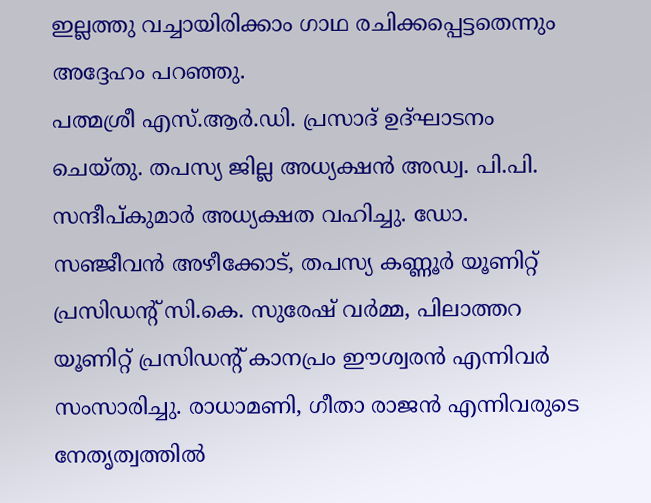ഇല്ലത്തു വച്ചായിരിക്കാം ഗാഥ രചിക്കപ്പെട്ടതെന്നും അദ്ദേഹം പറഞ്ഞു.
പത്മശ്രീ എസ്.ആര്‍.ഡി. പ്രസാദ് ഉദ്ഘാടനം ചെയ്തു. തപസ്യ ജില്ല അധ്യക്ഷന്‍ അഡ്വ. പി.പി. സന്ദീപ്കുമാര്‍ അധ്യക്ഷത വഹിച്ചു. ഡോ. സഞ്ജീവന്‍ അഴീക്കോട്, തപസ്യ കണ്ണൂര്‍ യൂണിറ്റ് പ്രസിഡന്റ് സി.കെ. സുരേഷ് വര്‍മ്മ, പിലാത്തറ യൂണിറ്റ് പ്രസിഡന്റ് കാനപ്രം ഈശ്വരന്‍ എന്നിവര്‍ സംസാരിച്ചു. രാധാമണി, ഗീതാ രാജന്‍ എന്നിവരുടെ നേതൃത്വത്തില്‍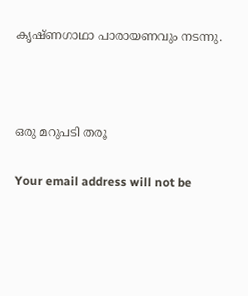കൃഷ്ണഗാഥാ പാരായണവും നടന്നു.



ഒരു മറുപടി തരൂ

Your email address will not be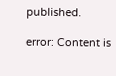published.

error: Content is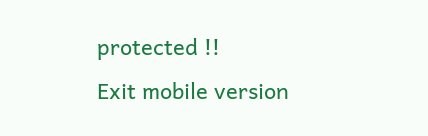protected !!
Exit mobile version